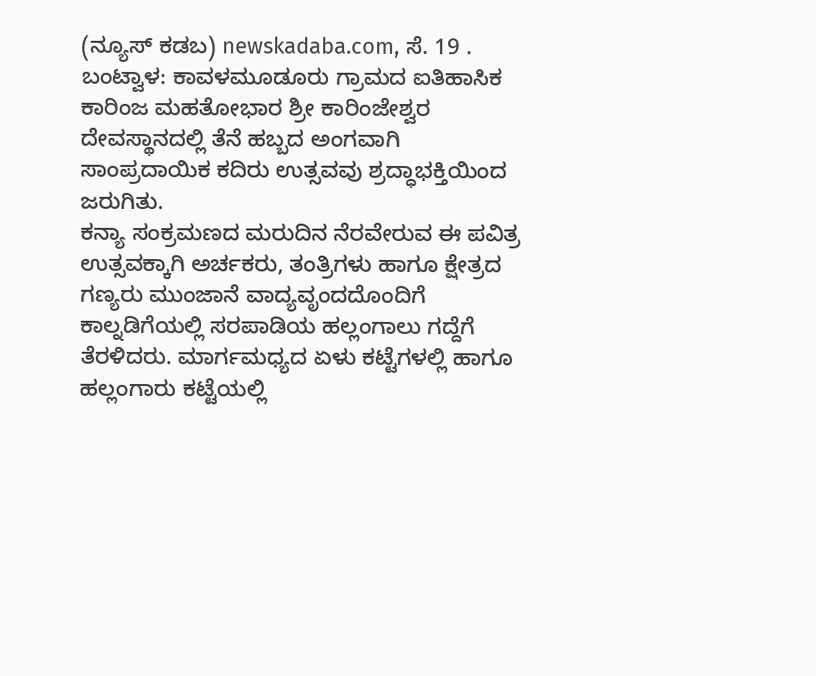(ನ್ಯೂಸ್ ಕಡಬ) newskadaba.com, ಸೆ. 19 . ಬಂಟ್ವಾಳ: ಕಾವಳಮೂಡೂರು ಗ್ರಾಮದ ಐತಿಹಾಸಿಕ ಕಾರಿಂಜ ಮಹತೋಭಾರ ಶ್ರೀ ಕಾರಿಂಜೇಶ್ವರ ದೇವಸ್ಥಾನದಲ್ಲಿ ತೆನೆ ಹಬ್ಬದ ಅಂಗವಾಗಿ ಸಾಂಪ್ರದಾಯಿಕ ಕದಿರು ಉತ್ಸವವು ಶ್ರದ್ಧಾಭಕ್ತಿಯಿಂದ ಜರುಗಿತು.
ಕನ್ಯಾ ಸಂಕ್ರಮಣದ ಮರುದಿನ ನೆರವೇರುವ ಈ ಪವಿತ್ರ ಉತ್ಸವಕ್ಕಾಗಿ ಅರ್ಚಕರು, ತಂತ್ರಿಗಳು ಹಾಗೂ ಕ್ಷೇತ್ರದ ಗಣ್ಯರು ಮುಂಜಾನೆ ವಾದ್ಯವೃಂದದೊಂದಿಗೆ ಕಾಲ್ನಡಿಗೆಯಲ್ಲಿ ಸರಪಾಡಿಯ ಹಲ್ಲಂಗಾಲು ಗದ್ದೆಗೆ ತೆರಳಿದರು. ಮಾರ್ಗಮಧ್ಯದ ಏಳು ಕಟ್ಟೆಗಳಲ್ಲಿ ಹಾಗೂ ಹಲ್ಲಂಗಾರು ಕಟ್ಟೆಯಲ್ಲಿ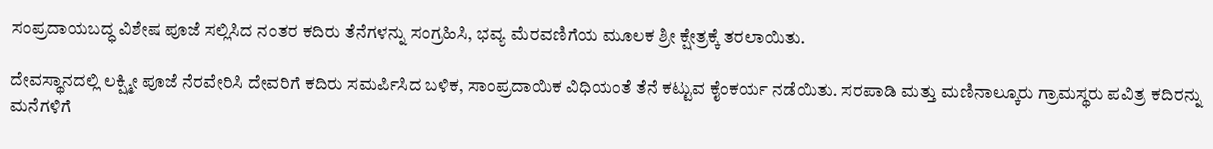ಸಂಪ್ರದಾಯಬದ್ಧ ವಿಶೇಷ ಪೂಜೆ ಸಲ್ಲಿಸಿದ ನಂತರ ಕದಿರು ತೆನೆಗಳನ್ನು ಸಂಗ್ರಹಿಸಿ, ಭವ್ಯ ಮೆರವಣಿಗೆಯ ಮೂಲಕ ಶ್ರೀ ಕ್ಷೇತ್ರಕ್ಕೆ ತರಲಾಯಿತು.

ದೇವಸ್ಥಾನದಲ್ಲಿ ಲಕ್ಷ್ಮೀ ಪೂಜೆ ನೆರವೇರಿಸಿ ದೇವರಿಗೆ ಕದಿರು ಸಮರ್ಪಿಸಿದ ಬಳಿಕ, ಸಾಂಪ್ರದಾಯಿಕ ವಿಧಿಯಂತೆ ತೆನೆ ಕಟ್ಟುವ ಕೈಂಕರ್ಯ ನಡೆಯಿತು. ಸರಪಾಡಿ ಮತ್ತು ಮಣಿನಾಲ್ಕೂರು ಗ್ರಾಮಸ್ಥರು ಪವಿತ್ರ ಕದಿರನ್ನು ಮನೆಗಳಿಗೆ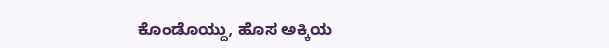ಕೊಂಡೊಯ್ದು, ಹೊಸ ಅಕ್ಕಿಯ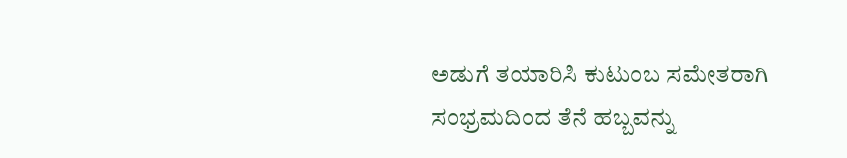ಅಡುಗೆ ತಯಾರಿಸಿ ಕುಟುಂಬ ಸಮೇತರಾಗಿ ಸಂಭ್ರಮದಿಂದ ತೆನೆ ಹಬ್ಬವನ್ನು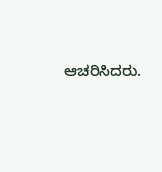ಆಚರಿಸಿದರು.